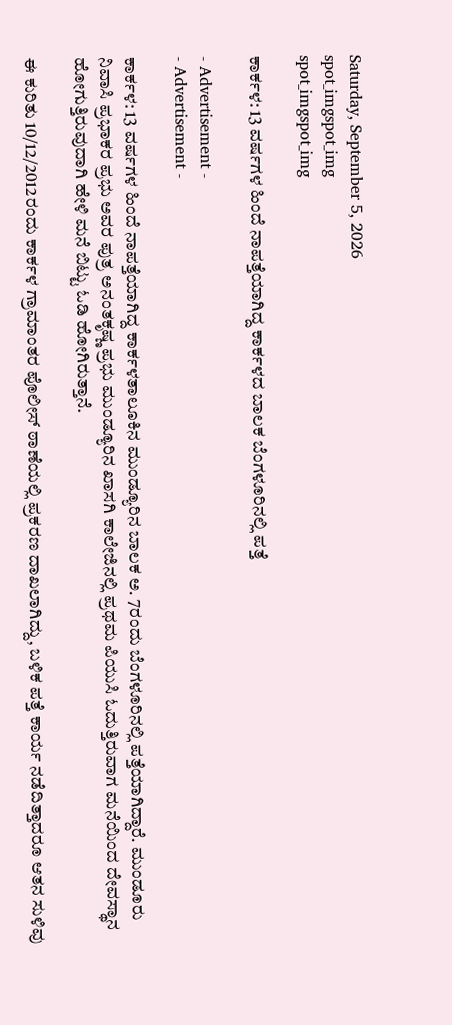Saturday, September 5, 2026
spot_imgspot_img
spot_imgspot_img

ಕಾರ್ಕಳ: 13 ವರ್ಷಗಳ ಹಿಂದೆ ನಾಪತ್ತೆಯಾಗಿದ್ದ ಕಾರ್ಕಳದ ಬಾಲಕ ಬೆಂಗಳೂರಿನಲ್ಲಿ ಪತ್ತೆ

- Advertisement -
- Advertisement -

ಕಾರ್ಕಳ: 13 ವರ್ಷಗಳ ಹಿಂದೆ ನಾಪತ್ತೆಯಾಗಿದ್ದ ಕಾರ್ಕಳತಾಲೂಕಿನ ಮುಂಡ್ಯೂರಿನ ಬಾಲಕ ಅ. 7ರಂದು ಬೆಂಗಳೂರಿನಲ್ಲಿ ಪತ್ತೆಯಾಗಿದ್ದಾರೆ. ಮುಂಡೂರು ನಿವಾಸಿ ಪ್ರಭಾಕರ ಪ್ರಭು ಅವರ ಪುತ್ರ ಅನಂತಕೃಷ್ಣ ಪ್ರಭು ಮುಂಡ್ಯೂರಿನ ಖಾಸಗಿ ಕಾಲೇಜಿನಲ್ಲಿ ಪ್ರಥಮ ಪಿಯುಸಿ ಓದುತ್ತಿರುವಾಗ ಮನೆಯಿಂದ ದೇವಸ್ಥಾನ ಹೋಗುತ್ತಿರುವುದಾಗಿ ಹೇಳಿ ಮನೆ ಬಿಟ್ಟು ಓಡಿ ಹೋಗಿರುತ್ತಾನೆ.

ಈ ಕುರಿತು 10/12/2012ರಂದು ಕಾರ್ಕಳ ಗ್ರಾಮಾಂತರ ಪೊಲೀಸ್ ಠಾಣೆಯಲ್ಲಿ ಪ್ರಕರಣ ದಾಖಲಾಗಿದ್ದು, ಬಳಿಕ ಪತ್ತೆ ಕಾರ್ಯ ನಡೆದಿತ್ತಾದರೂ ಆತನ ಸುಳಿವು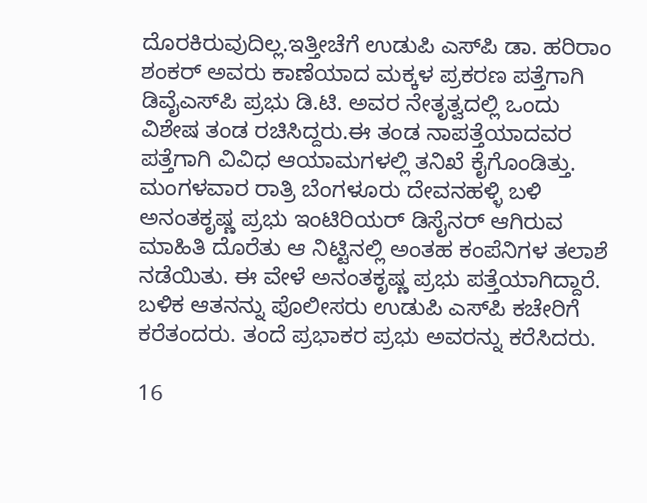ದೊರಕಿರುವುದಿಲ್ಲ.ಇತ್ತೀಚೆಗೆ ಉಡುಪಿ ಎಸ್‌ಪಿ ಡಾ. ಹರಿರಾಂ ಶಂಕ‌ರ್ ಅವರು ಕಾಣೆಯಾದ ಮಕ್ಕಳ ಪ್ರಕರಣ ಪತ್ತೆಗಾಗಿ ಡಿವೈಎಸ್‌ಪಿ ಪ್ರಭು ಡಿ.ಟಿ. ಅವರ ನೇತೃತ್ವದಲ್ಲಿ ಒಂದು ವಿಶೇಷ ತಂಡ ರಚಿಸಿದ್ದರು.ಈ ತಂಡ ನಾಪತ್ತೆಯಾದವರ ಪತ್ತೆಗಾಗಿ ವಿವಿಧ ಆಯಾಮಗಳಲ್ಲಿ ತನಿಖೆ ಕೈಗೊಂಡಿತ್ತು. ಮಂಗಳವಾರ ರಾತ್ರಿ ಬೆಂಗಳೂರು ದೇವನಹಳ್ಳಿ ಬಳಿ ಅನಂತಕೃಷ್ಣ ಪ್ರಭು ಇಂಟಿರಿಯರ್ ಡಿಸೈನರ್ ಆಗಿರುವ ಮಾಹಿತಿ ದೊರೆತು ಆ ನಿಟ್ಟಿನಲ್ಲಿ ಅಂತಹ ಕಂಪೆನಿಗಳ ತಲಾಶೆ ನಡೆಯಿತು. ಈ ವೇಳೆ ಅನಂತಕೃಷ್ಣ ಪ್ರಭು ಪತ್ತೆಯಾಗಿದ್ದಾರೆ. ಬಳಿಕ ಆತನನ್ನು ಪೊಲೀಸರು ಉಡುಪಿ ಎಸ್‌ಪಿ ಕಚೇರಿಗೆ ಕರೆತಂದರು. ತಂದೆ ಪ್ರಭಾಕರ ಪ್ರಭು ಅವರನ್ನು ಕರೆಸಿದರು.

16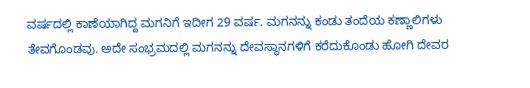ವರ್ಷದಲ್ಲಿ ಕಾಣೆಯಾಗಿದ್ದ ಮಗನಿಗೆ ಇದೀಗ 29 ವರ್ಷ. ಮಗನನ್ನು ಕಂಡು ತಂದೆಯ ಕಣ್ಣಾಲಿಗಳು ತೇವಗೊಂಡವು. ಅದೇ ಸಂಭ್ರಮದಲ್ಲಿ ಮಗನನ್ನು ದೇವಸ್ಥಾನಗಳಿಗೆ ಕರೆದುಕೊಂಡು ಹೋಗಿ ದೇವರ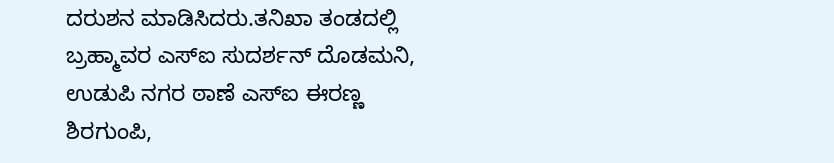ದರುಶನ ಮಾಡಿಸಿದರು.ತನಿಖಾ ತಂಡದಲ್ಲಿ ಬ್ರಹ್ಮಾವರ ಎಸ್‌ಐ ಸುದರ್ಶನ್ ದೊಡಮನಿ, ಉಡುಪಿ ನಗರ ಠಾಣೆ ಎಸ್‌ಐ ಈರಣ್ಣ ಶಿರಗುಂಪಿ,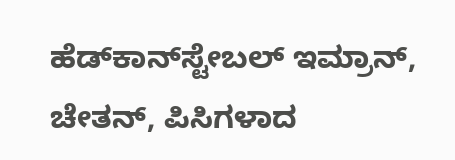ಹೆಡ್‌ಕಾನ್‌ಸ್ಟೇಬಲ್ ಇಮ್ರಾನ್, ಚೇತನ್, ಪಿಸಿಗಳಾದ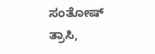ಸಂತೋಷ್ ತ್ರಾಸಿ,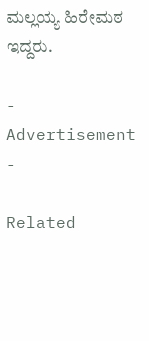ಮಲ್ಲಯ್ಯ ಹಿರೇಮಠ ಇದ್ದರು.

- Advertisement -

Related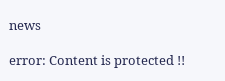news

error: Content is protected !!